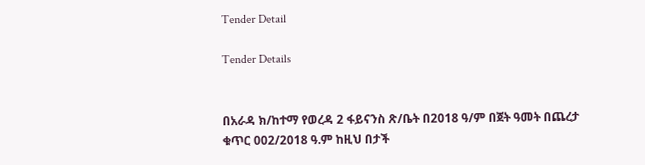Tender Detail

Tender Details


በአራዳ ክ/ከተማ የወረዳ 2 ፋይናንስ ጽ/ቤት በ2018 ዓ/ም በጀት ዓመት በጨረታ ቁጥር 002/2018 ዓ.ም ከዚህ በታች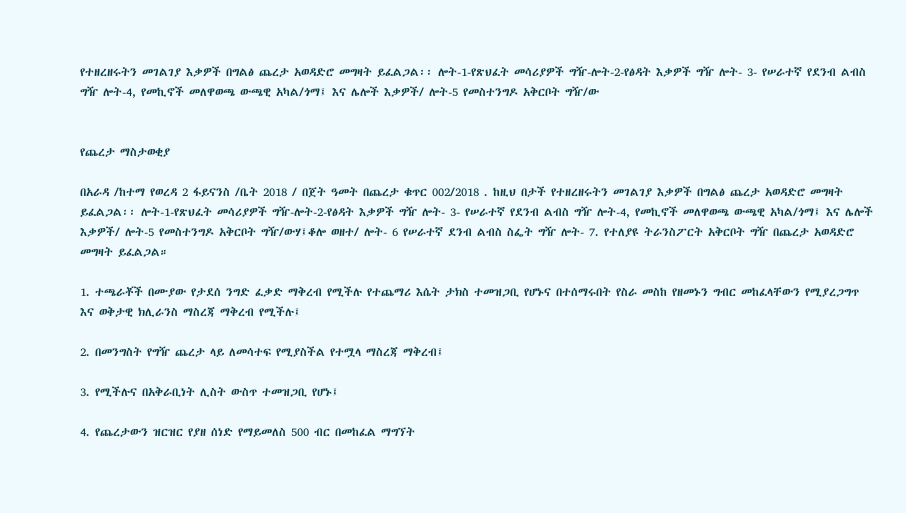የተዘረዘሩትን መገልገያ እቃዎች በግልፅ ጨረታ አወዳድሮ መግዛት ይፈልጋል፡፡ ሎት-1-የጽህፈት መሳሪያዎች ግዥ-ሎት-2-የፅዳት እቃዎች ግዥ ሎት- 3- የሠራተኛ የደንብ ልብስ ግዥ ሎት-4, የመኪኖች መለዋወጫ ውጫዊ አካል/ጎማ፤ እና ሌሎች እቃዎች/ ሎት-5 የመስተንግዶ አቅርቦት ግዥ/ው


የጨረታ ማስታወቂያ

በአራዳ /ከተማ የወረዳ 2 ፋይናንስ /ቤት 2018 / በጀት ዓመት በጨረታ ቁጥር 002/2018 . ከዚህ በታች የተዘረዘሩትን መገልገያ እቃዎች በግልፅ ጨረታ አወዳድሮ መግዛት ይፈልጋል፡፡ ሎት-1-የጽህፈት መሳሪያዎች ግዥ-ሎት-2-የፅዳት እቃዎች ግዥ ሎት- 3- የሠራተኛ የደንብ ልብስ ግዥ ሎት-4, የመኪኖች መለዋወጫ ውጫዊ አካል/ጎማ፤ እና ሌሎች እቃዎች/ ሎት-5 የመስተንግዶ አቅርቦት ግዥ/ውሃ፤ቆሎ ወዘተ/ ሎት- 6 የሠራተኛ ደንብ ልብስ ስፌት ግዥ ሎት- 7. የተለያዩ ትራንስፖርት አቅርቦት ግዥ በጨረታ አወዳድሮ መግዛት ይፈልጋል።

1. ተጫራቾች በሙያው የታደሰ ንግድ ፈቃድ ማቅረብ የሚችሉ የተጨማሪ እሴት ታክስ ተመዝጋቢ የሆኑና በተሰማሩበት የስራ መስከ የዘመኑን ግብር መከፈላቸውን የሚያረጋግጥ እና ወቅታዊ ክሊራንስ ማስረጃ ማቅረብ የሚችሉ፤

2. በመንግስት የግዥ ጨረታ ላይ ለመሳተፍ የሚያስችል የተሟላ ማስረጃ ማቅረብ፤

3. የሚችሉና በአቅራቢነት ሊስት ውስጥ ተመዝጋቢ የሆኑ፤

4. የጨረታውን ዝርዝር የያዘ ሰነድ የማይመለስ 500 ብር በመከፈል ማግኘት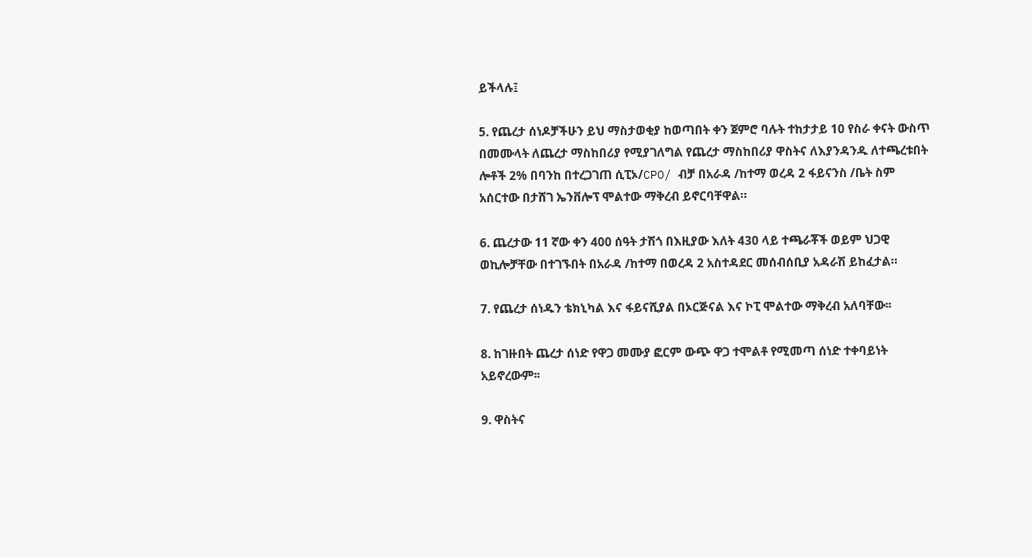ይችላሉ፤

5. የጨረታ ሰነዶቻችሁን ይህ ማስታወቂያ ከወጣበት ቀን ጀምሮ ባሉት ተከታታይ 10 የስራ ቀናት ውስጥ በመሙላት ለጨረታ ማስከበሪያ የሚያገለግል የጨረታ ማስከበሪያ ዋስትና ለእያንዳንዱ ለተጫረቱበት ሎቶች 2% በባንከ በተረጋገጠ ሲፒኦ/CPO/ ብቻ በአራዳ /ከተማ ወረዳ 2 ፋይናንስ /ቤት ስም አሰርተው በታሸገ ኤንቨሎፕ ሞልተው ማቅረብ ይኖርባቸዋል።

6. ጨረታው 11 ኛው ቀን 400 ሰዓት ታሽጎ በእዚያው እለት 430 ላይ ተጫራቾች ወይም ህጋዊ ወኪሎቻቸው በተገኙበት በአራዳ /ከተማ በወረዳ 2 አስተዳደር መሰብሰቢያ አዳራሽ ይከፈታል።

7. የጨረታ ሰነዱን ቴክኒካል እና ፋይናሺያል በኦርጅናል እና ኮፒ ሞልተው ማቅረብ አለባቸው፡፡

8. ከገዙበት ጨረታ ሰነድ የዋጋ መሙያ ፎርም ውጭ ዋጋ ተሞልቶ የሚመጣ ሰነድ ተቀባይነት አይኖረውም፡፡

9. ዋስትና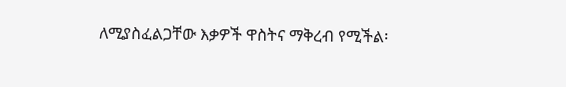ለሚያስፈልጋቸው እቃዎች ዋስትና ማቅረብ የሚችል፡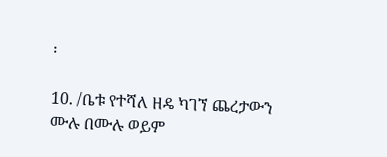፡

10. /ቤቱ የተሻለ ዘዴ ካገኘ ጨረታውን ሙሉ በሙሉ ወይም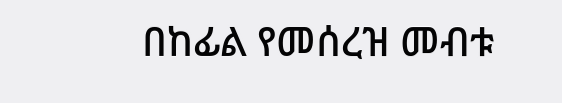በከፊል የመሰረዝ መብቱ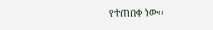የተጠበቀ ነው፡፡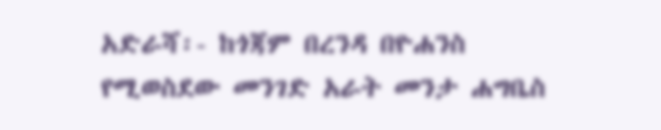አድራሻ፡- ከጎጃም በረንዳ በዮሐንስ የሚወስደው መንገድ አራት መንታ ሐግቤስ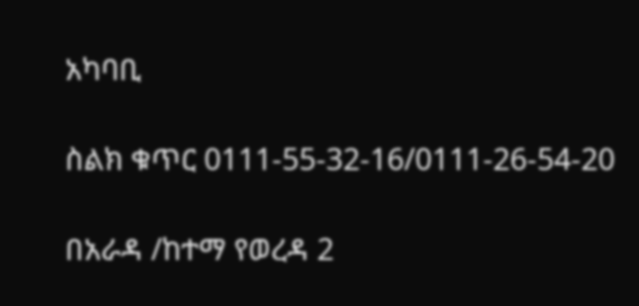አካባቢ

ስልክ ቁጥር 0111-55-32-16/0111-26-54-20

በአራዳ /ከተማ የወረዳ 2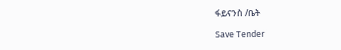ፋይናንስ /ቤት

Save Tender